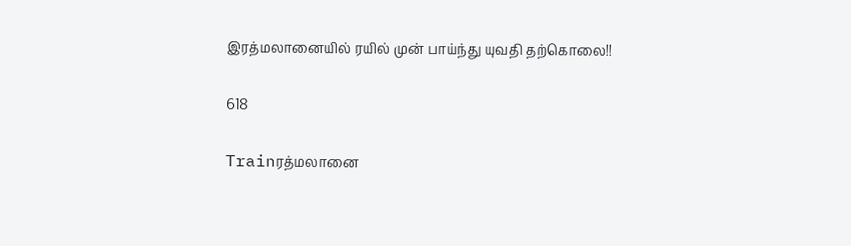இரத்மலானையில் ரயில் முன் பாய்ந்து யுவதி தற்கொலை!!

618

Trainரத்மலானை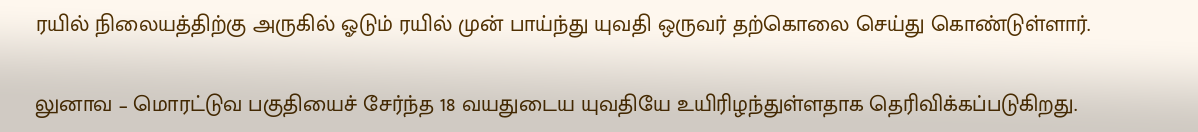ரயில் நிலையத்திற்கு அருகில் ஓடும் ரயில் முன் பாய்ந்து யுவதி ஒருவர் தற்கொலை செய்து கொண்டுள்ளார்.

லுனாவ – மொரட்டுவ பகுதியைச் சேர்ந்த 18 வயதுடைய யுவதியே உயிரிழந்துள்ளதாக தெரிவிக்கப்படுகிறது.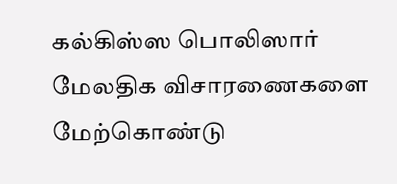கல்கிஸ்ஸ பொலிஸார் மேலதிக விசாரணைகளை மேற்கொண்டு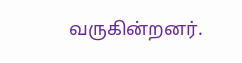வருகின்றனர்.